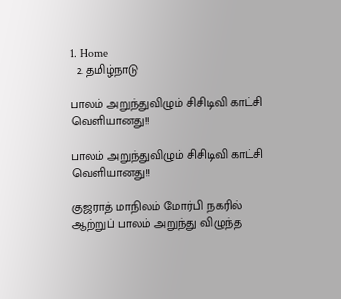1. Home
  2. தமிழ்நாடு

பாலம் அறுந்துவிழும் சிசிடிவி காட்சி வெளியானது!!

பாலம் அறுந்துவிழும் சிசிடிவி காட்சி வெளியானது!!

குஜராத் மாநிலம் மோர்பி நகரில் ஆற்றுப் பாலம் அறுந்து விழுந்த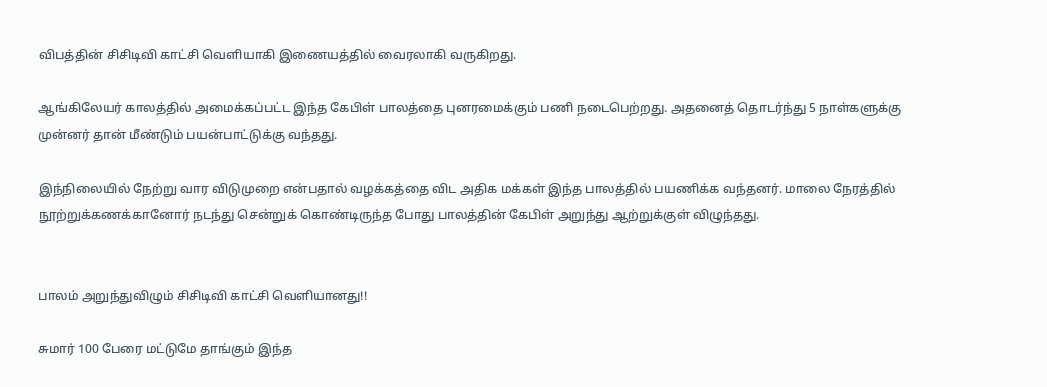விபத்தின் சிசிடிவி காட்சி வெளியாகி இணையத்தில் வைரலாகி வருகிறது.

ஆங்கிலேயர் காலத்தில் அமைக்கப்பட்ட இந்த கேபிள் பாலத்தை புனரமைக்கும் பணி நடைபெற்றது. அதனைத் தொடர்ந்து 5 நாள்களுக்கு முன்னர் தான் மீண்டும் பயன்பாட்டுக்கு வந்தது.

இந்நிலையில் நேற்று வார விடுமுறை என்பதால் வழக்கத்தை விட அதிக மக்கள் இந்த பாலத்தில் பயணிக்க வந்தனர். மாலை நேரத்தில் நூற்றுக்கணக்கானோர் நடந்து சென்றுக் கொண்டிருந்த போது பாலத்தின் கேபிள் அறுந்து ஆற்றுக்குள் விழுந்தது.


பாலம் அறுந்துவிழும் சிசிடிவி காட்சி வெளியானது!!

சுமார் 100 பேரை மட்டுமே தாங்கும் இந்த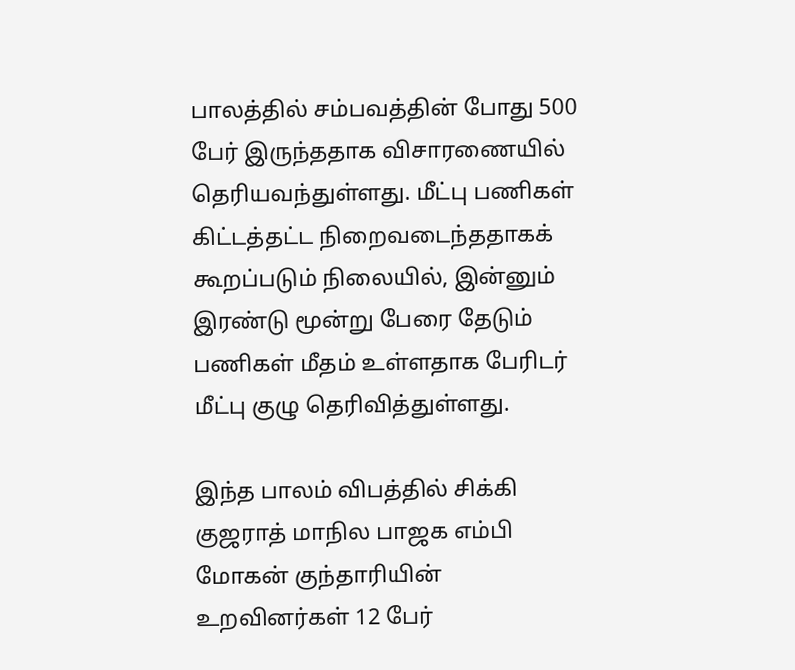பாலத்தில் சம்பவத்தின் போது 500 பேர் இருந்ததாக விசாரணையில் தெரியவந்துள்ளது. மீட்பு பணிகள் கிட்டத்தட்ட நிறைவடைந்ததாகக் கூறப்படும் நிலையில், இன்னும் இரண்டு மூன்று பேரை தேடும் பணிகள் மீதம் உள்ளதாக பேரிடர் மீட்பு குழு தெரிவித்துள்ளது.

இந்த பாலம் விபத்தில் சிக்கி குஜராத் மாநில பாஜக எம்பி மோகன் குந்தாரியின் உறவினர்கள் 12 பேர்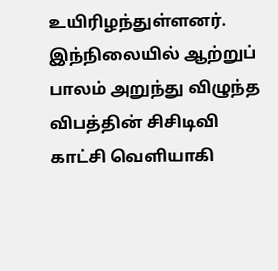உயிரிழந்துள்ளனர். இந்நிலையில் ஆற்றுப் பாலம் அறுந்து விழுந்த விபத்தின் சிசிடிவி காட்சி வெளியாகி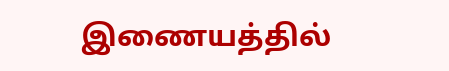இணையத்தில்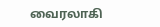வைரலாகி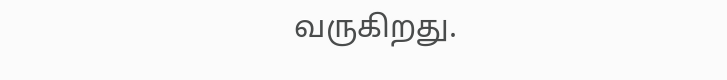வருகிறது.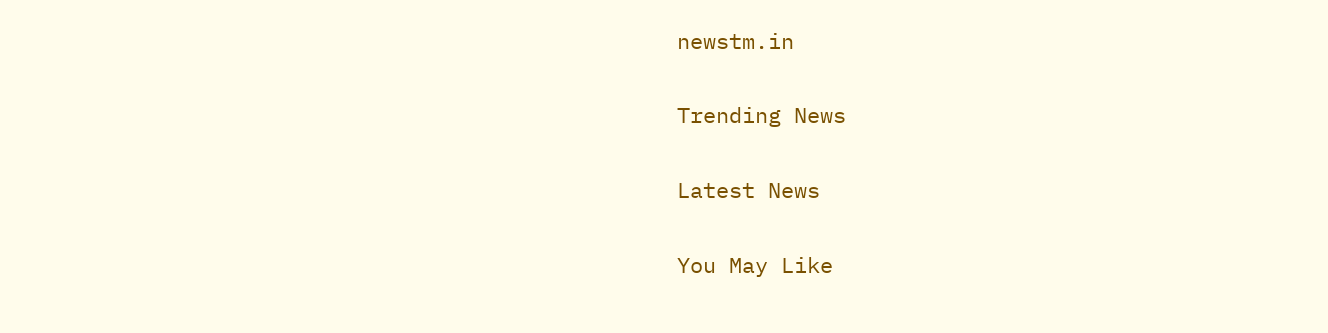newstm.in

Trending News

Latest News

You May Like